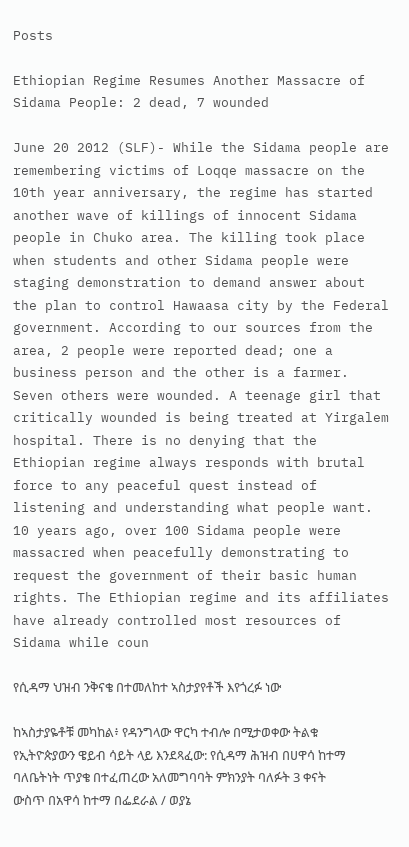Posts

Ethiopian Regime Resumes Another Massacre of Sidama People: 2 dead, 7 wounded

June 20 2012 (SLF)- While the Sidama people are remembering victims of Loqqe massacre on the 10th year anniversary, the regime has started another wave of killings of innocent Sidama people in Chuko area. The killing took place when students and other Sidama people were staging demonstration to demand answer about the plan to control Hawaasa city by the Federal government. According to our sources from the area, 2 people were reported dead; one a business person and the other is a farmer. Seven others were wounded. A teenage girl that critically wounded is being treated at Yirgalem hospital. There is no denying that the Ethiopian regime always responds with brutal force to any peaceful quest instead of listening and understanding what people want. 10 years ago, over 100 Sidama people were massacred when peacefully demonstrating to request the government of their basic human rights. The Ethiopian regime and its affiliates have already controlled most resources of Sidama while coun

የሲዳማ ህዝብ ንቅናቄ በተመለከተ ኣስታያየቶች እየጎረፉ ነው

ከኣስታያዬቶቹ መካከል፥ የዳንግላው ዋርካ ተብሎ በሚታወቀው ትልቁ የኢትዮጵያውን ዌይብ ሳይት ላይ እንደጻፈው: የሲዳማ ሕዝብ በሀዋሳ ከተማ ባለቤትነት ጥያቄ በተፈጠረው አለመግባባት ምክንያት ባለፉት 3 ቀናት ውስጥ በአዋሳ ከተማ በፌደራል / ወያኔ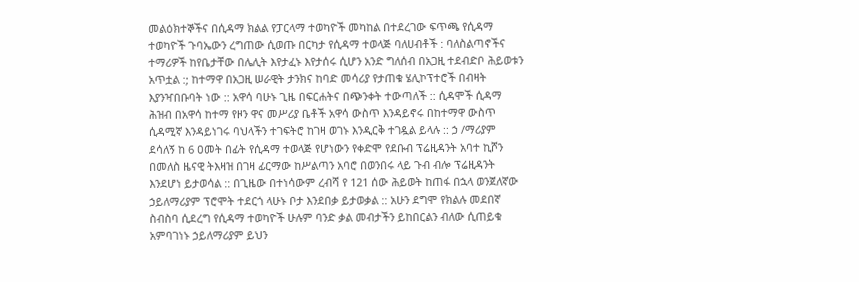መልዕክተኞችና በሲዳማ ክልል የፓርላማ ተወካዮች መካከል በተደረገው ፍጥጫ የሲዳማ ተወካዮች ጉባኤውን ረግጠው ሲወጡ በርካታ የሲዳማ ተወላጅ ባለሀብቶች : ባለስልጣኖችና ተማሪዎች ከየቤታቸው በሌሊት እየታፈኑ እየታሰሩ ሲሆን አንድ ግለሰብ በአጋዚ ተደብድቦ ሕይወቱን አጥቷል :; ከተማዋ በአጋዚ ሠራዊት ታንክና ከባድ መሳሪያ የታጠቁ ሄሊኮፕተሮች በብዛት እያንዣበቡባት ነው :: አዋሳ ባሁኑ ጊዜ በፍርሐትና በጭንቀት ተውጣለች :: ሲዳሞች ሲዳማ ሕዝብ በአዋሳ ከተማ የዞን ዋና መሥሪያ ቤቶች አዋሳ ውስጥ እንዳይኖሩ በከተማዋ ውስጥ ሲዳሚኛ እንዳይነገሩ ባህላችን ተገፍትሮ ከገዛ ወገኑ እንዲርቅ ተገዷል ይላሉ :: ኃ /ማሪያም ደሳለኝ ከ 6 ዐመት በፊት የሲዳማ ተወላጅ የሆነውን የቀድሞ የደቡብ ፕሬዚዳንት አባተ ኪሾን በመለስ ዜናዊ ትእዛዝ በገዛ ፊርማው ከሥልጣን አባሮ በወንበሩ ላይ ጉብ ብሎ ፕሬዚዳንት እንደሆነ ይታወሳል :: በጊዜው በተነሳውም ረብሻ የ 121 ሰው ሕይወት ከጠፋ በኋላ ወንጀለኛው ኃይለማሪያም ፕሮሞት ተደርጎ ላሁኑ ቦታ እንደበቃ ይታወቃል :: አሁን ደግሞ የክልሉ መደበኛ ስብስባ ሲደረግ የሲዳማ ተወካዮች ሁሉም ባንድ ቃል መብታችን ይከበርልን ብለው ሲጠይቁ አምባገነኑ ኃይለማሪያም ይህን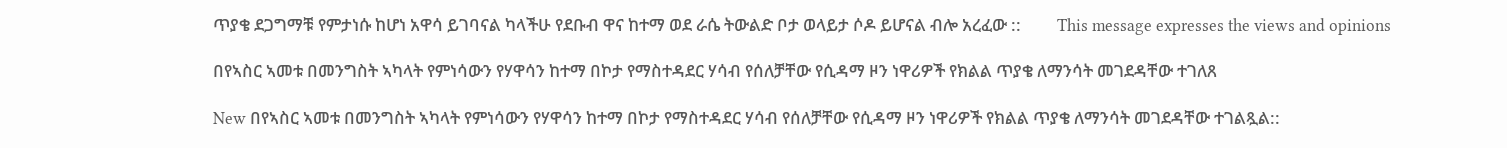ጥያቄ ደጋግማቹ የምታነሱ ከሆነ አዋሳ ይገባናል ካላችሁ የደቡብ ዋና ከተማ ወደ ራሴ ትውልድ ቦታ ወላይታ ሶዶ ይሆናል ብሎ አረፈው ::         This message expresses the views and opinions

በየኣስር ኣመቱ በመንግስት ኣካላት የምነሳውን የሃዋሳን ከተማ በኮታ የማስተዳደር ሃሳብ የሰለቻቸው የሲዳማ ዞን ነዋሪዎች የክልል ጥያቄ ለማንሳት መገደዳቸው ተገለጸ

New በየኣስር ኣመቱ በመንግስት ኣካላት የምነሳውን የሃዋሳን ከተማ በኮታ የማስተዳደር ሃሳብ የሰለቻቸው የሲዳማ ዞን ነዋሪዎች የክልል ጥያቄ ለማንሳት መገደዳቸው ተገልጿል::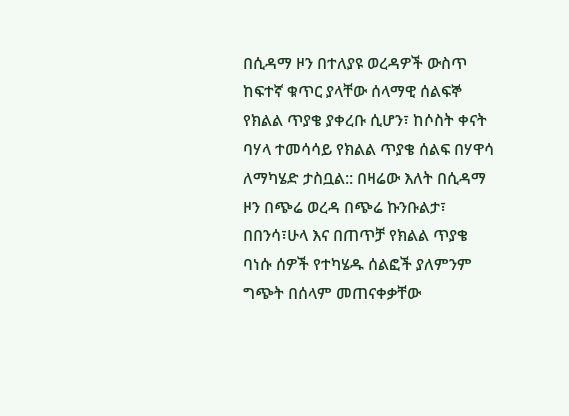በሲዳማ ዞን በተለያዩ ወረዳዎች ውስጥ ከፍተኛ ቁጥር ያላቸው ሰላማዊ ሰልፍኞ የክልል ጥያቄ ያቀረቡ ሲሆን፣ ከሶስት ቀናት ባሃላ ተመሳሳይ የክልል ጥያቄ ሰልፍ በሃዋሳ ለማካሄድ ታስቧል:: በዛሬው እለት በሲዳማ ዞን በጭሬ ወረዳ በጭሬ ኩንቡልታ፣ በበንሳ፣ሁላ እና በጠጥቻ የክልል ጥያቄ ባነሱ ሰዎች የተካሄዱ ሰልፎች ያለምንም ግጭት በሰላም መጠናቀቃቸው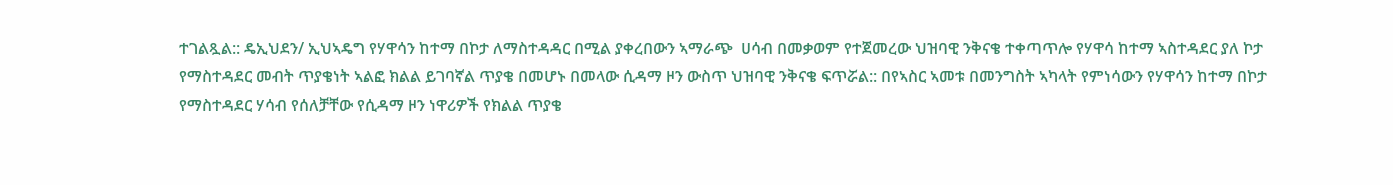ተገልጿል:: ዴኢህደን/ ኢህኣዴግ የሃዋሳን ከተማ በኮታ ለማስተዳዳር በሚል ያቀረበውን ኣማራጭ  ሀሳብ በመቃወም የተጀመረው ህዝባዊ ንቅናቄ ተቀጣጥሎ የሃዋሳ ከተማ ኣስተዳደር ያለ ኮታ የማስተዳደር መብት ጥያቄነት ኣልፎ ክልል ይገባኛል ጥያቄ በመሆኑ በመላው ሲዳማ ዞን ውስጥ ህዝባዊ ንቅናቄ ፍጥሯል:: በየኣስር ኣመቱ በመንግስት ኣካላት የምነሳውን የሃዋሳን ከተማ በኮታ የማስተዳደር ሃሳብ የሰለቻቸው የሲዳማ ዞን ነዋሪዎች የክልል ጥያቄ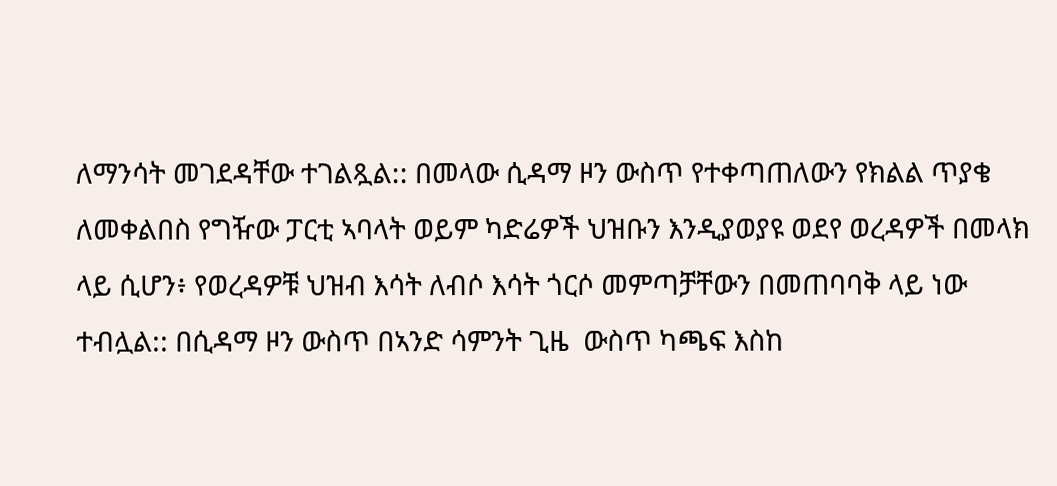ለማንሳት መገደዳቸው ተገልጿል:: በመላው ሲዳማ ዞን ውስጥ የተቀጣጠለውን የክልል ጥያቄ ለመቀልበስ የግዥው ፓርቲ ኣባላት ወይም ካድሬዎች ህዝቡን እንዲያወያዩ ወደየ ወረዳዎች በመላክ ላይ ሲሆን፥ የወረዳዎቹ ህዝብ እሳት ለብሶ እሳት ጎርሶ መምጣቻቸውን በመጠባባቅ ላይ ነው ተብሏል:: በሲዳማ ዞን ውስጥ በኣንድ ሳምንት ጊዜ  ውስጥ ካጫፍ እስከ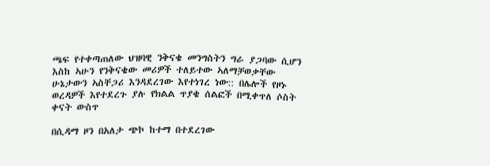ጫፍ የተቀጣጠለው ህዝባዊ ንቅናቄ መንግስትን ግራ ያጋባው ሲሆን እስከ ኣሁን የንቅናቄው መሪዎች ተለይተው ኣለማቻወቃቸው ሁኔታውን ኣስቸጋሪ እንዳደረገው እየተነገረ ነው:: በሌሎች የዞኑ ወረዳዎች እየተደረጉ ያሉ የክልል ጥያቄ ሰልፎች በሚቀጥለ ሶስት ቀናት ውስጥ

በሲዳማ ዞን በአለታ ጭኮ ከተማ በተደረገው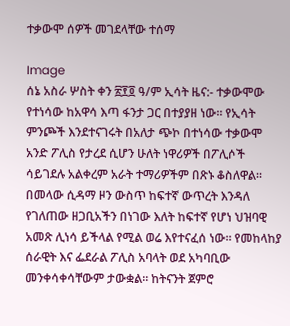ተቃውሞ ሰዎች መገደላቸው ተሰማ

Image
ሰኔ አስራ ሦስት ቀን ፳፻፬ ዓ/ም ኢሳት ዜና:- ተቃውሞው የተነሳው ከአዋሳ እጣ ፋንታ ጋር በተያያዘ ነው። የኢሳት ምንጮች እንደተናገሩት በአለታ ጭኮ በተነሳው ተቃውሞ አንድ ፖሊስ የታረደ ሲሆን ሁለት ነዋሪዎች በፖሊሶች ሳይገደሉ አልቀረም አራት ተማሪዎችም በጽኑ ቆስለዋል። በመላው ሲዳማ ዞን ውስጥ ከፍተኛ ውጥረት እንዳለ የገለጠው ዘጋቢአችን በነገው እለት ከፍተኛ የሆነ ህዝባዊ አመጽ ሊነሳ ይችላል የሚል ወሬ እየተናፈሰ ነው። የመከላከያ ሰራዊት እና ፌደራል ፖሊስ አባላት ወደ አካባቢው መንቀሳቀሳቸውም ታውቋል። ከትናንት ጀምሮ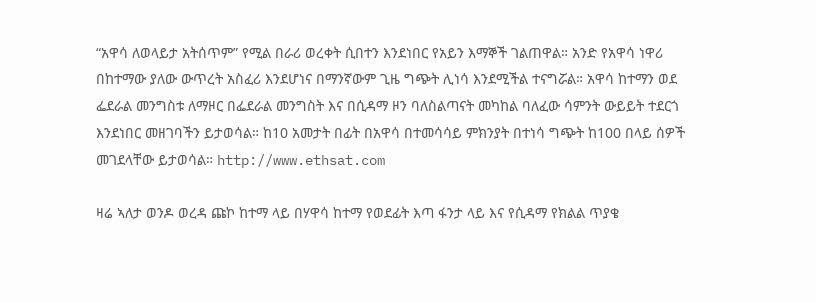“አዋሳ ለወላይታ አትሰጥም” የሚል በራሪ ወረቀት ሲበተን እንደነበር የአይን እማኞች ገልጠዋል። አንድ የአዋሳ ነዋሪ በከተማው ያለው ውጥረት አስፈሪ እንደሆነና በማንኛውም ጊዜ ግጭት ሊነሳ እንደሚችል ተናግሯል። አዋሳ ከተማን ወደ ፌደራል መንግስቱ ለማዞር በፌደራል መንግስት እና በሲዳማ ዞን ባለስልጣናት መካከል ባለፈው ሳምንት ውይይት ተደርጎ እንደነበር መዘገባችን ይታወሳል። ከ10 አመታት በፊት በአዋሳ በተመሳሳይ ምክንያት በተነሳ ግጭት ከ100 በላይ ሰዎች መገደላቸው ይታወሳል። http://www.ethsat.com

ዛሬ ኣለታ ወንዶ ወረዳ ጩኮ ከተማ ላይ በሃዋሳ ከተማ የወደፊት እጣ ፋንታ ላይ እና የሲዳማ የክልል ጥያቄ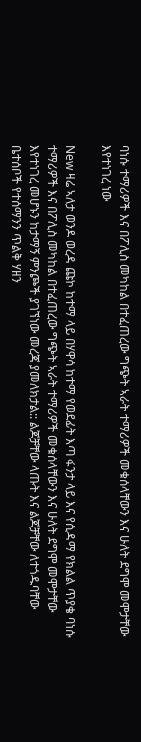ባነሱ ተማሪዎች እና በፖሊስ መካከል በተፈጠረው ግጭት ኣራት ተማሪዎች መቁሰላቸውን እና ሁለት ደግሞ መሞታቸው እየተነገረ ነው

New ዛሬ ኣለታ ወንዶ ወረዳ ጩኮ ከተማ ላይ በሃዋሳ ከተማ የወደፊት እጣ ፋንታ ላይ እና የሲዳማ የክልል ጥያቄ ባነሱ ተማሪዎች እና በፖሊስ መካከል በተፈጠረው ግጭት ኣራት ተማሪዎች መቁሰላቸውን እና ሁለት ደግሞ መሞታቸው እየተነገረ መሆኑን ከታማኝ ምንጮች ያገኘነው መረጃ ያመለክታል:: ልጆቻቸው ላጡት እና ልጆቻቸው ለተጎዱባቸው ቤተሰቦች የተሰማንን ጥልቅ ሃዘን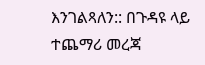እንገልጻለን:: በጉዳዩ ላይ ተጨማሪ መረጃ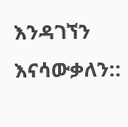እንዳገኘን እናሳውቃለን::